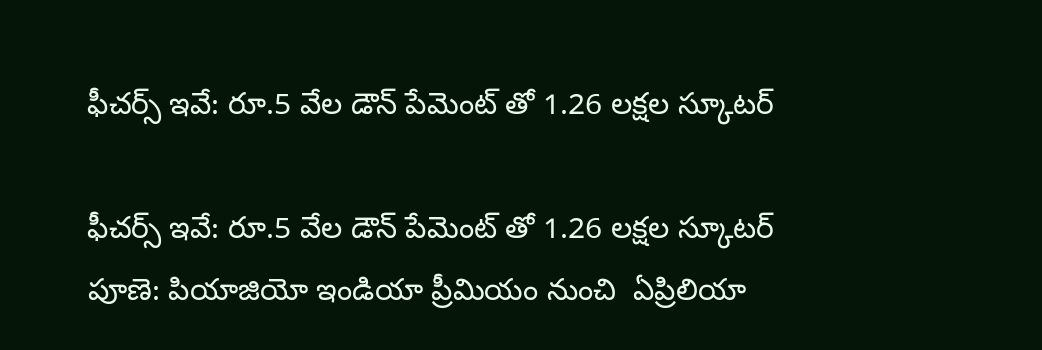ఫీచర్స్ ఇవే: రూ.5 వేల డౌన్ పేమెంట్ తో 1.26 లక్షల స్కూటర్

ఫీచర్స్ ఇవే: రూ.5 వేల డౌన్ పేమెంట్ తో 1.26 లక్షల స్కూటర్
పూణె: పియాజియో ఇండియా ప్రీమియం నుంచి  ఏప్రిలియా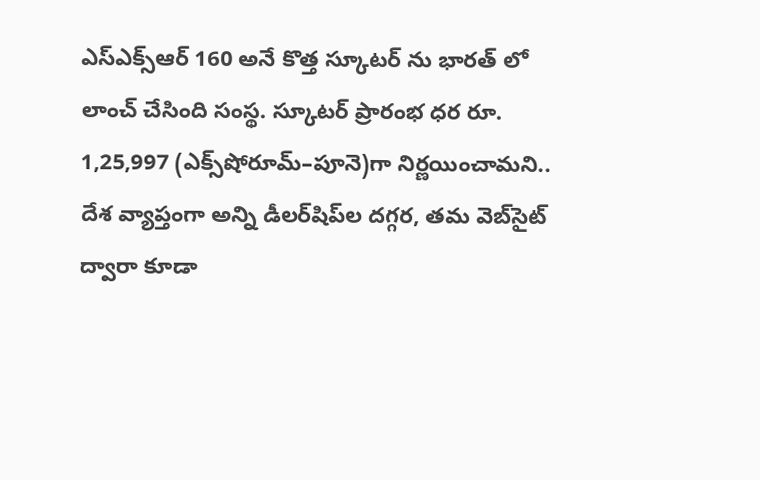ఎస్‌ఎక్స్‌ఆర్‌ 160 అనే కొత్త స్కూటర్ ను భారత్ లో లాంచ్ చేసింది సంస్థ. స్కూటర్ ప్రారంభ ధర రూ. 1,25,997 (ఎక్స్‌షోరూమ్‌–పూనె)గా నిర్ణయించామని.. దేశ వ్యాప్తంగా అన్ని డీలర్‌షిప్‌ల దగ్గర, తమ వెబ్‌సైట్‌ ద్వారా కూడా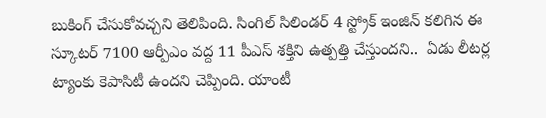బుకింగ్‌ చేసుకోవచ్చని తెలిపింది. సింగిల్ సిలిండర్ 4 స్ట్రోక్ ఇంజిన్ కలిగిన ఈ స్కూటర్ 7100 ఆర్పీఎం వద్ద 11 పీఎస్ శక్తిని ఉత్పత్తి చేస్తుందని..  ఏడు లీటర్ల ట్యాంకు కెపాసిటీ ఉందని చెప్పింది. యాంటీ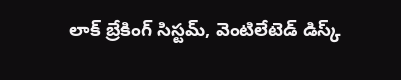లాక్ బ్రేకింగ్ సిస్టమ్, వెంటిలేటెడ్ డిస్క్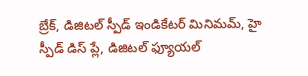బ్రేక్, డిజిటల్ స్పీడ్ ఇండికేటర్ మినిమమ్, హై స్పీడ్ డిస్ ప్లే, డిజిటల్ ఫ్యూయల్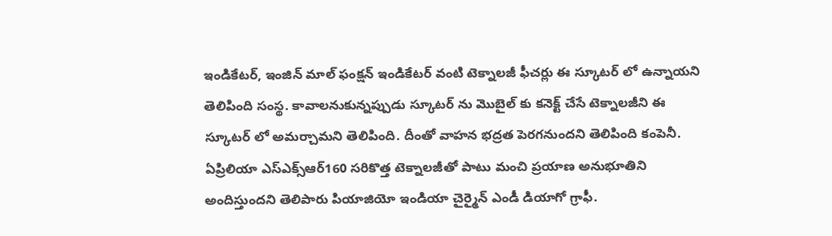ఇండికేటర్, ఇంజిన్ మాల్ ఫంక్షన్ ఇండికేటర్ వంటి టెక్నాలజీ ఫీచర్లు ఈ స్కూటర్ లో ఉన్నాయని తెలిపింది సంస్థ. కావాలనుకున్నప్పుడు స్కూటర్ ను మొబైల్ కు కనెక్ట్ చేసే టెక్నాలజీని ఈ స్కూటర్ లో అమర్చామని తెలిపింది. దీంతో వాహన భద్రత పెరగనుందని తెలిపింది కంపెనీ. ఏప్రిలియా ఎస్ఎక్స్ఆర్160 సరికొత్త టెక్నాలజీతో పాటు మంచి ప్రయాణ అనుభూతిని అందిస్తుందని తెలిపారు పియాజియో ఇండియా చైర్మైన్ ఎండీ డియాగో గ్రాఫీ.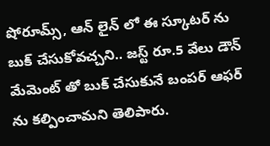షోరూమ్స్, ఆన్ లైన్ లో ఈ స్కూటర్ ను బుక్ చేసుకోవచ్చని.. జస్ట్ రూ.5 వేలు డౌన్ మేమెంట్ తో బుక్ చేసుకునే బంపర్ ఆఫర్ ను కల్పించామని తెలిపారు.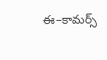ఈ–కామర్స్‌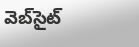వెబ్‌సైట్‌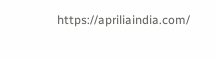https://apriliaindia.com/